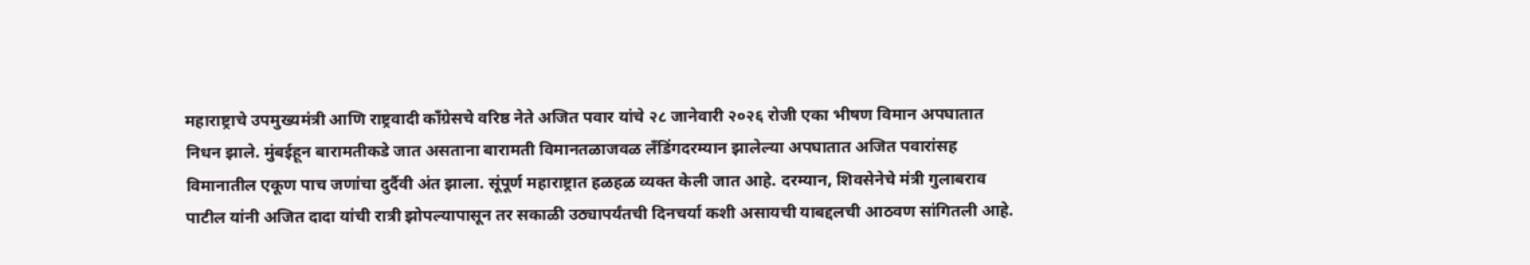महाराष्ट्राचे उपमुख्यमंत्री आणि राष्ट्रवादी काँग्रेसचे वरिष्ठ नेते अजित पवार यांचे २८ जानेवारी २०२६ रोजी एका भीषण विमान अपघातात निधन झाले. मुंबईहून बारामतीकडे जात असताना बारामती विमानतळाजवळ लँडिंगदरम्यान झालेल्या अपघातात अजित पवारांसह विमानातील एकूण पाच जणांचा दुर्दैवी अंत झाला. सूंपूर्ण महाराष्ट्रात हळहळ व्यक्त केली जात आहे. दरम्यान, शिवसेनेचे मंत्री गुलाबराव पाटील यांनी अजित दादा यांची रात्री झोपल्यापासून तर सकाळी उठ्यापर्यंतची दिनचर्या कशी असायची याबद्दलची आठवण सांगितली आहे.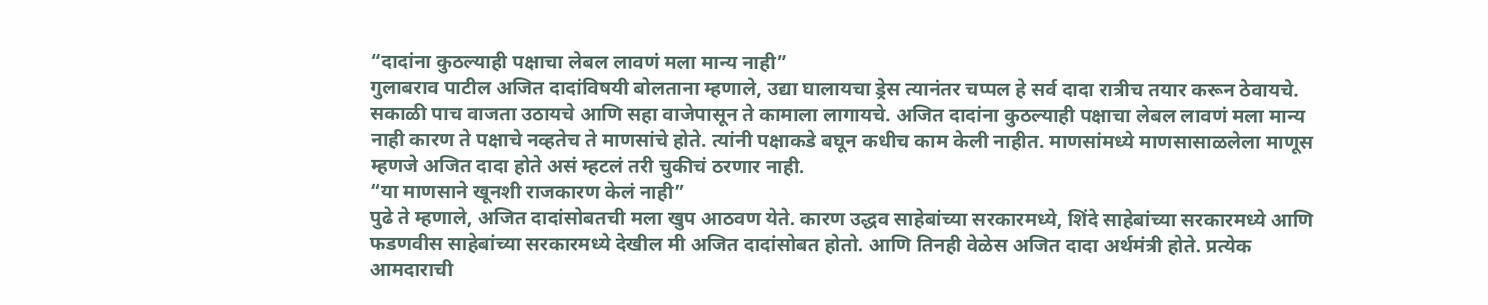“दादांना कुठल्याही पक्षाचा लेबल लावणं मला मान्य नाही”
गुलाबराव पाटील अजित दादांविषयी बोलताना म्हणाले, उद्या घालायचा ड्रेस त्यानंतर चप्पल हे सर्व दादा रात्रीच तयार करून ठेवायचे. सकाळी पाच वाजता उठायचे आणि सहा वाजेपासून ते कामाला लागायचे. अजित दादांना कुठल्याही पक्षाचा लेबल लावणं मला मान्य नाही कारण ते पक्षाचे नव्हतेच ते माणसांचे होते. त्यांनी पक्षाकडे बघून कधीच काम केली नाहीत. माणसांमध्ये माणसासाळलेला माणूस म्हणजे अजित दादा होते असं म्हटलं तरी चुकीचं ठरणार नाही.
“या माणसाने खूनशी राजकारण केलं नाही”
पुढे ते म्हणाले, अजित दादांसोबतची मला खुप आठवण येते. कारण उद्धव साहेबांच्या सरकारमध्ये, शिंदे साहेबांच्या सरकारमध्ये आणि फडणवीस साहेबांच्या सरकारमध्ये देखील मी अजित दादांसोबत होतो. आणि तिनही वेळेस अजित दादा अर्थमंत्री होते. प्रत्येक आमदाराची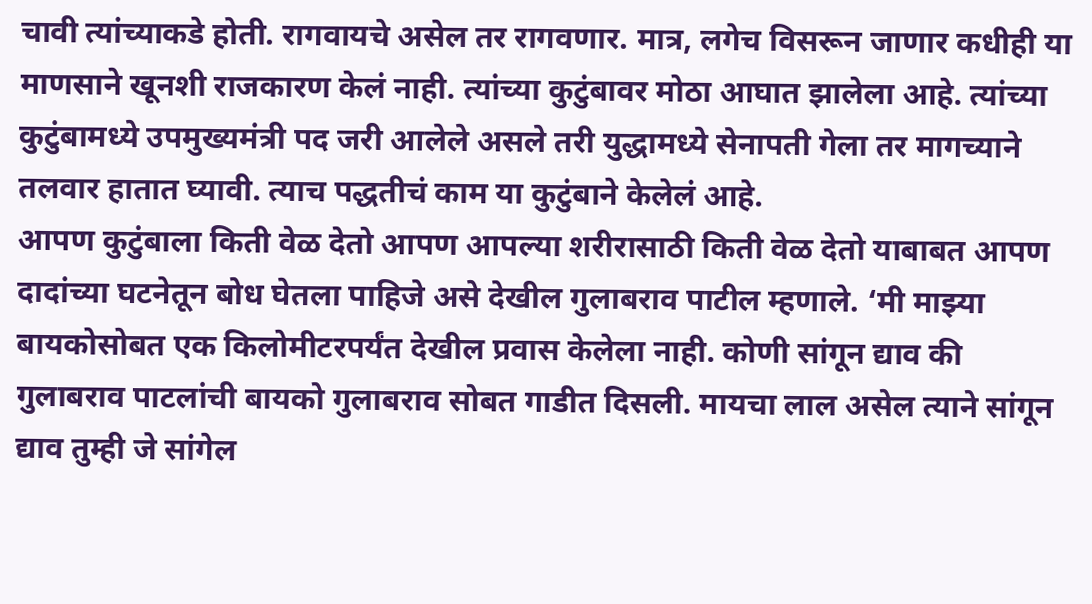चावी त्यांच्याकडे होती. रागवायचे असेल तर रागवणार. मात्र, लगेच विसरून जाणार कधीही या माणसाने खूनशी राजकारण केलं नाही. त्यांच्या कुटुंबावर मोठा आघात झालेला आहे. त्यांच्या कुटुंबामध्ये उपमुख्यमंत्री पद जरी आलेले असले तरी युद्धामध्ये सेनापती गेला तर मागच्याने तलवार हातात घ्यावी. त्याच पद्धतीचं काम या कुटुंबाने केलेलं आहे.
आपण कुटुंबाला किती वेळ देतो आपण आपल्या शरीरासाठी किती वेळ देतो याबाबत आपण दादांच्या घटनेतून बोध घेतला पाहिजे असे देखील गुलाबराव पाटील म्हणाले. ‘मी माझ्या बायकोसोबत एक किलोमीटरपर्यंत देखील प्रवास केलेला नाही. कोणी सांगून द्याव की गुलाबराव पाटलांची बायको गुलाबराव सोबत गाडीत दिसली. मायचा लाल असेल त्याने सांगून द्याव तुम्ही जे सांगेल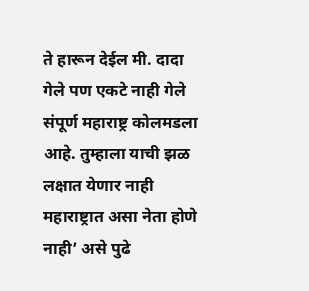ते हारून देईल मी. दादा गेले पण एकटे नाही गेले संपूर्ण महाराष्ट्र कोलमडला आहे. तुम्हाला याची झळ लक्षात येणार नाही महाराष्ट्रात असा नेता होणे नाही’ असे पुढे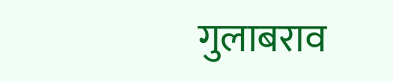गुलाबराव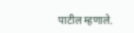पाटील म्हणाले.